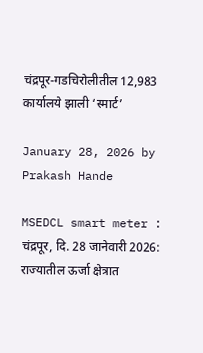चंद्रपूर-गडचिरोलीतील 12,983 कार्यालये झाली ‘स्मार्ट’

January 28, 2026 by Prakash Hande

MSEDCL smart meter : चंद्रपूर, दि. 28 जानेवारी 2026: राज्यातील ऊर्जा क्षेत्रात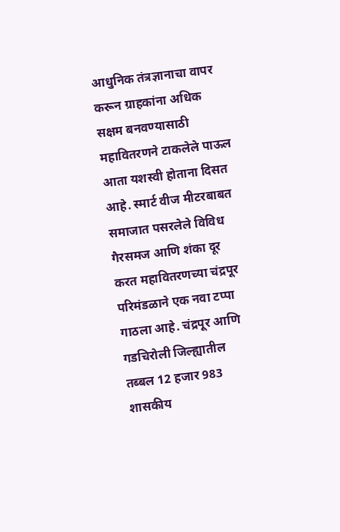आधुनिक तंत्रज्ञानाचा वापर करून ग्राहकांना अधिक सक्षम बनवण्यासाठी महावितरणने टाकलेले पाऊल आता यशस्वी होताना दिसत आहे. स्मार्ट वीज मीटरबाबत समाजात पसरलेले विविध गैरसमज आणि शंका दूर करत महावितरणच्या चंद्रपूर परिमंडळाने एक नवा टप्पा गाठला आहे. चंद्रपूर आणि गडचिरोली जिल्ह्यातील तब्बल 12 हजार 983 शासकीय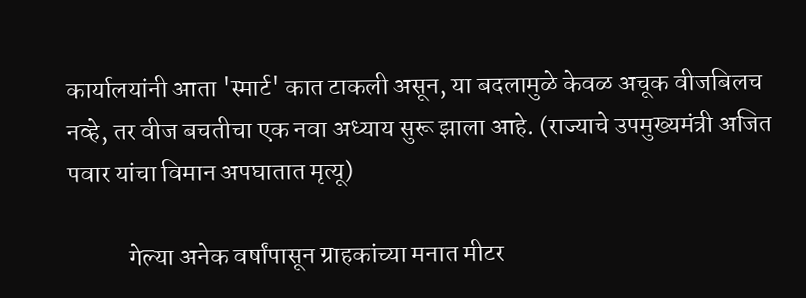कार्यालयांनी आता 'स्मार्ट' कात टाकली असून, या बदलामुळे केवळ अचूक वीजबिलच नव्हे, तर वीज बचतीचा एक नवा अध्याय सुरू झाला आहे. (राज्याचे उपमुख्यमंत्री अजित पवार यांचा विमान अपघातात मृत्यू)

            गेल्या अनेक वर्षांपासून ग्राहकांच्या मनात मीटर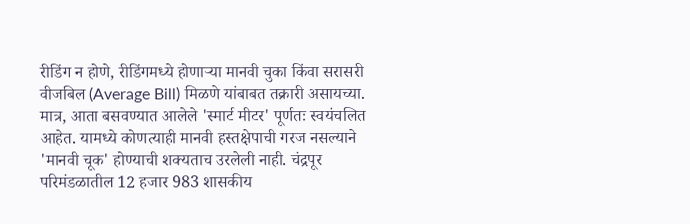रीडिंग न होणे, रीडिंगमध्ये होणाऱ्या मानवी चुका किंवा सरासरी वीजबिल (Average Bill) मिळणे यांबाबत तक्रारी असायच्या. मात्र, आता बसवण्यात आलेले 'स्मार्ट मीटर' पूर्णतः स्वयंचलित आहेत. यामध्ये कोणत्याही मानवी हस्तक्षेपाची गरज नसल्याने 'मानवी चूक' होण्याची शक्यताच उरलेली नाही. चंद्रपूर परिमंडळातील 12 हजार 983 शासकीय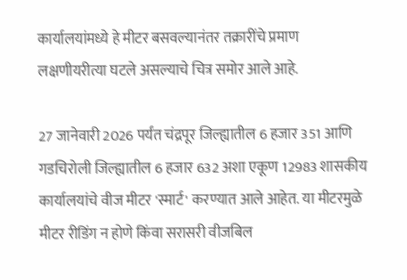कार्यालयांमध्ये हे मीटर बसवल्यानंतर तक्रारींचे प्रमाण लक्षणीयरीत्या घटले असल्याचे चित्र समोर आले आहे.

27 जानेवारी 2026 पर्यंत चंद्रपूर जिल्ह्यातील 6 हजार 351 आणि गडचिरोली जिल्ह्यातील 6 हजार 632 अशा एकूण 12983 शासकीय कार्यालयांचे वीज मीटर 'स्मार्ट' करण्यात आले आहेत. या मीटरमुळे मीटर रीडिंग न होणे किंवा सरासरी वीजबिल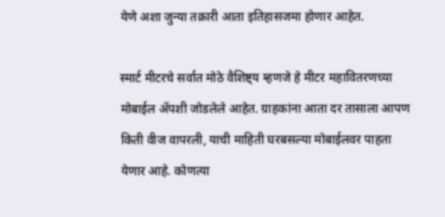येणे अशा जुन्या तक्रारी आता इतिहासजमा होणार आहेत.

स्मार्ट मीटरचे सर्वात मोठे वैशिष्ट्य म्हणजे हे मीटर महावितरणच्या मोबाईल ॲपशी जोडलेले आहेत. ग्राहकांना आता दर तासाला आपण किती वीज वापरली, याची माहिती घरबसल्या मोबाईलवर पाहता येणार आहे. कोणत्या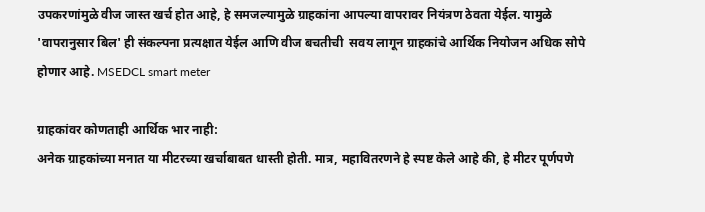उपकरणांमुळे वीज जास्त खर्च होत आहे, हे समजल्यामुळे ग्राहकांना आपल्या वापरावर नियंत्रण ठेवता येईल. यामुळे 'वापरानुसार बिल' ही संकल्पना प्रत्यक्षात येईल आणि वीज बचतीची  सवय लागून ग्राहकांचे आर्थिक नियोजन अधिक सोपे होणार आहे. MSEDCL smart meter

ग्राहकांवर कोणताही आर्थिक भार नाही:
अनेक ग्राहकांच्या मनात या मीटरच्या खर्चाबाबत धास्ती होती. मात्र, महावितरणने हे स्पष्ट केले आहे की, हे मीटर पूर्णपणे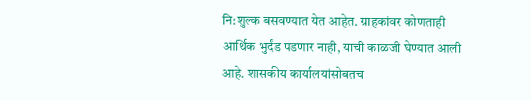नि:शुल्क बसवण्यात येत आहेत. ग्राहकांवर कोणताही आर्थिक भुर्दंड पडणार नाही, याची काळजी घेण्यात आली आहे. शासकीय कार्यालयांसोबतच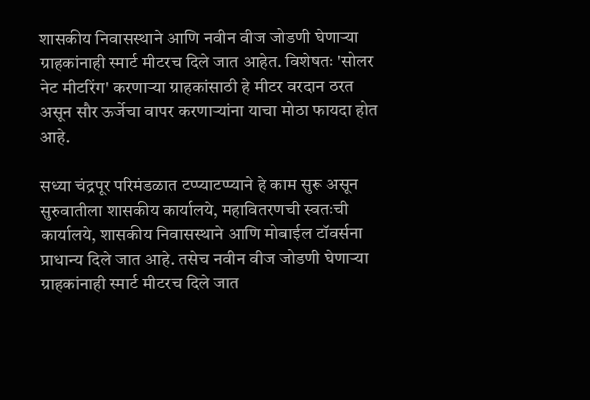शासकीय निवासस्थाने आणि नवीन वीज जोडणी घेणाऱ्या ग्राहकांनाही स्मार्ट मीटरच दिले जात आहेत. विशेषतः 'सोलर नेट मीटरिंग' करणाऱ्या ग्राहकांसाठी हे मीटर वरदान ठरत असून सौर ऊर्जेचा वापर करणाऱ्यांना याचा मोठा फायदा होत आहे.

सध्या चंद्रपूर परिमंडळात टप्प्याटप्प्याने हे काम सुरू असून सुरुवातीला शासकीय कार्यालये, महावितरणची स्वतःची कार्यालये, शासकीय निवासस्थाने आणि मोबाईल टॉवर्सना प्राधान्य दिले जात आहे. तसेच नवीन वीज जोडणी घेणाऱ्या ग्राहकांनाही स्मार्ट मीटरच दिले जात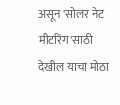असून 'सोलर नेट मीटरिंग'साठी देखील याचा मोठा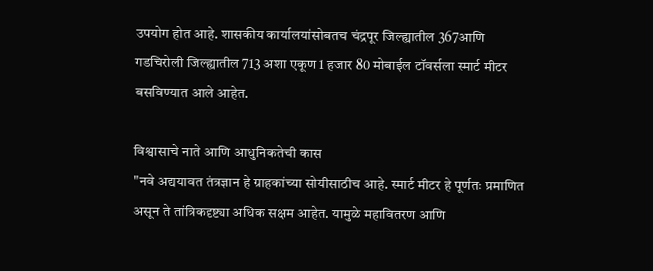उपयोग होत आहे. शासकीय कार्यालयांसोबतच चंद्रपूर जिल्ह्यातील 367आणि गडचिरोली जिल्ह्यातील 713 अशा एकूण 1 हजार 80 मोबाईल टॉवर्सला स्मार्ट मीटर बसविण्यात आले आहेत.

विश्वासाचे नाते आणि आधुनिकतेची कास
"नवे अद्ययावत तंत्रज्ञान हे ग्राहकांच्या सोयीसाठीच आहे. स्मार्ट मीटर हे पूर्णतः प्रमाणित असून ते तांत्रिकदृष्ट्या अधिक सक्षम आहेत. यामुळे महावितरण आणि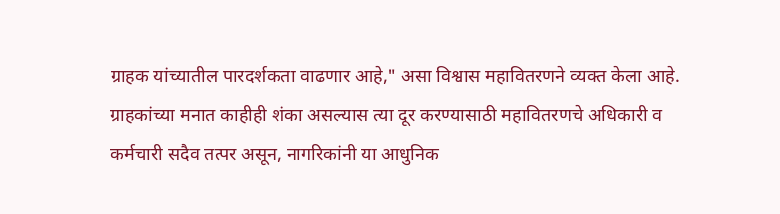ग्राहक यांच्यातील पारदर्शकता वाढणार आहे," असा विश्वास महावितरणने व्यक्त केला आहे. ग्राहकांच्या मनात काहीही शंका असल्यास त्या दूर करण्यासाठी महावितरणचे अधिकारी व कर्मचारी सदैव तत्पर असून, नागरिकांनी या आधुनिक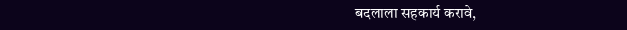बदलाला सहकार्य करावे,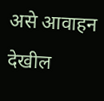असे आवाहन देखील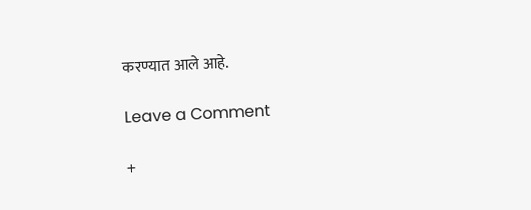करण्यात आले आहे.

Leave a Comment

+